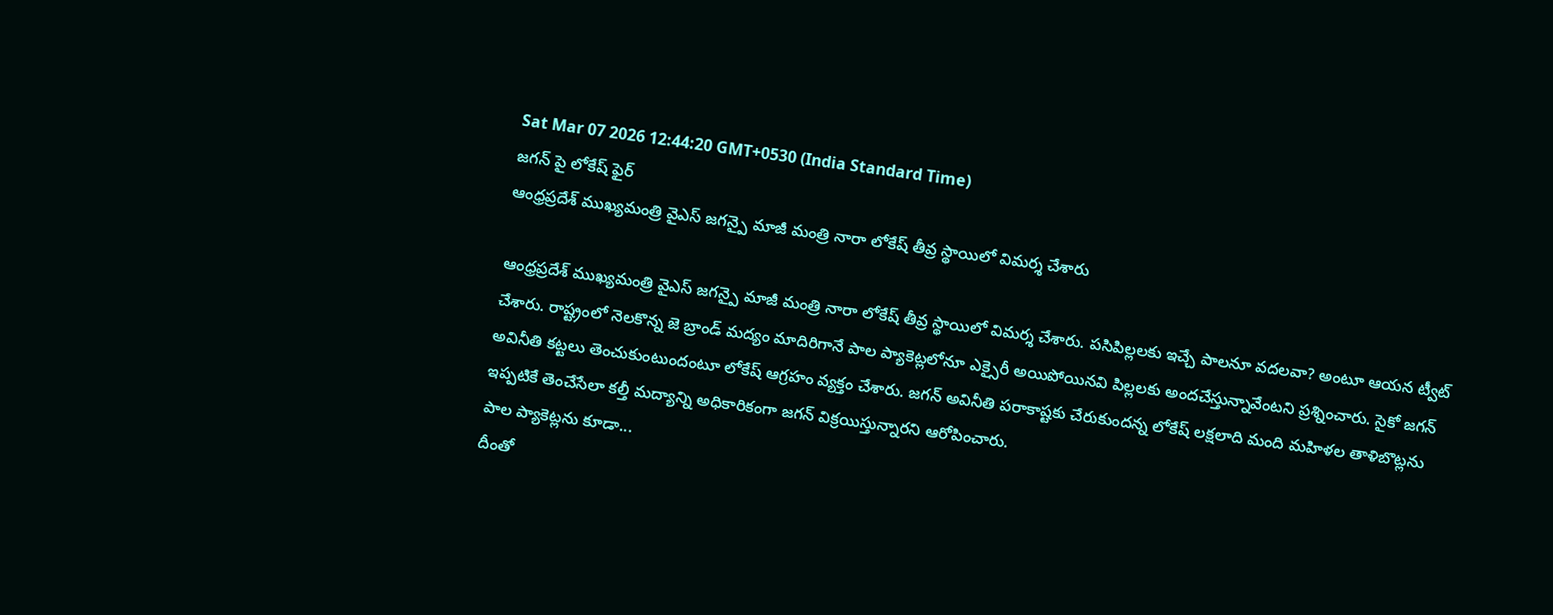Sat Mar 07 2026 12:44:20 GMT+0530 (India Standard Time)
జగన్ పై లోకేష్ ఫైర్
ఆంధ్రప్రదేశ్ ముఖ్యమంత్రి వైఎస్ జగన్పై మాజీ మంత్రి నారా లోకేష్ తీవ్ర స్థాయిలో విమర్శ చేశారు

ఆంధ్రప్రదేశ్ ముఖ్యమంత్రి వైఎస్ జగన్పై మాజీ మంత్రి నారా లోకేష్ తీవ్ర స్థాయిలో విమర్శ చేశారు. పసిపిల్లలకు ఇచ్చే పాలనూ వదలవా? అంటూ ఆయన ట్వీట్ చేశారు. రాష్ట్రంలో నెలకొన్న జె బ్రాండ్ మద్యం మాదిరిగానే పాల ప్యాకెట్లలోనూ ఎక్సైరీ అయిపోయినవి పిల్లలకు అందచేస్తున్నావేంటని ప్రశ్నించారు. సైకో జగన్ అవినీతి కట్టలు తెంచుకుంటుందంటూ లోకేష్ ఆగ్రహం వ్యక్తం చేశారు. జగన్ అవినీతి పరాకాష్టకు చేరుకుందన్న లోకేష్ లక్షలాది మంది మహిళల తాళిబొట్లను ఇప్పటికే తెంచేసేలా కల్తీ మద్యాన్ని అధికారికంగా జగన్ విక్రయిస్తున్నారని ఆరోపించారు.
పాల ప్యాకెట్లను కూడా...
దీంతో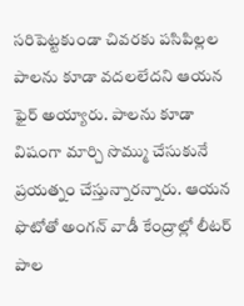సరిపెట్టకుండా చివరకు పసిపిల్లల పాలను కూడా వదలలేదని ఆయన ఫైర్ అయ్యారు. పాలను కూడా విషంగా మార్చి సొమ్ము చేసుకునే ప్రయత్నం చేస్తున్నారన్నారు. ఆయన ఫొటోతో అంగన్ వాడీ కేంద్రాల్లో లీటర్ పాల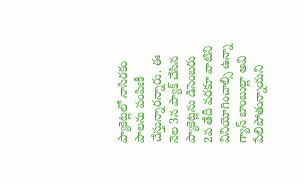ప్యాకెట్లలో నాసిరకం పాలను పంపిణీ చేస్తున్నారన్నారు. ఈ నెల 3న ప్యాక్ చేసిన ప్యాకెట్లను డిసెంబరు 2వ తేదీ వరకూ వాటిని వినియోగించాల్సి ఉన్నా గ్యాస్ బాంబుల్లా అవి పేలిపోతున్నాయని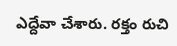ఎద్దేవా చేశారు. రక్తం రుచి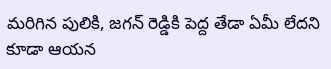మరిగిన పులికి, జగన్ రెడ్డికి పెద్ద తేడా ఏమీ లేదని కూడా ఆయన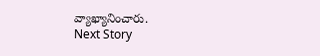వ్యాఖ్యానించారు.
Next Story